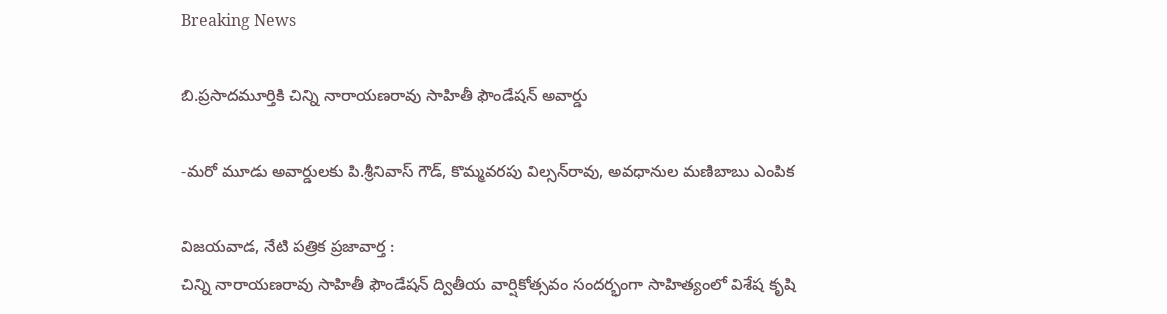Breaking News

బి.ప్రసాదమూర్తికి చిన్ని నారాయణరావు సాహితీ ఫౌండేషన్‌ అవార్డు

-మరో మూడు అవార్డులకు పి.శ్రీనివాస్‌ గౌడ్‌, కొమ్మవరపు విల్సన్‌రావు, అవధానుల మణిబాబు ఎంపిక

విజయవాడ, నేటి పత్రిక ప్రజావార్త :
చిన్ని నారాయణరావు సాహితీ ఫౌండేషన్‌ ద్వితీయ వార్షికోత్సవం సందర్భంగా సాహిత్యంలో విశేష కృషి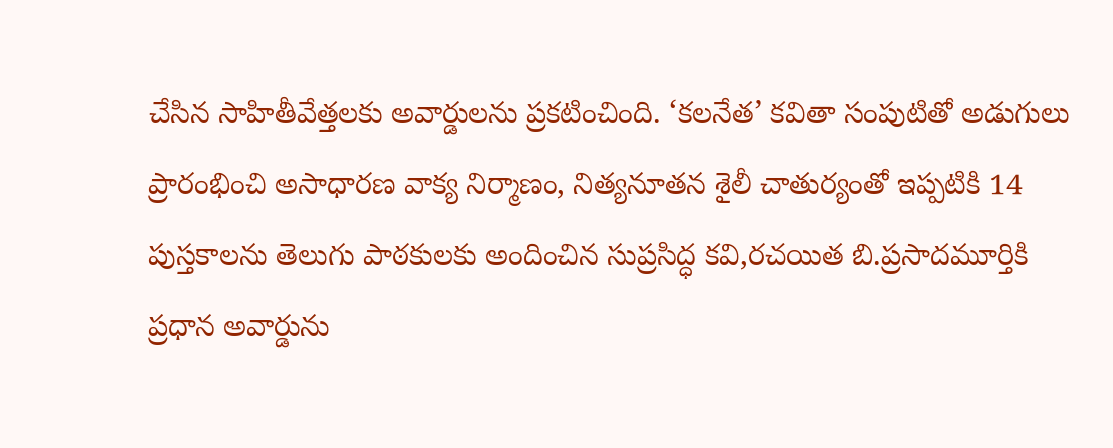చేసిన సాహితీవేత్తలకు అవార్డులను ప్రకటించింది. ‘కలనేత’ కవితా సంపుటితో అడుగులు ప్రారంభించి అసాధారణ వాక్య నిర్మాణం, నిత్యనూతన శైలీ చాతుర్యంతో ఇప్పటికి 14 పుస్తకాలను తెలుగు పాఠకులకు అందించిన సుప్రసిద్ధ కవి,రచయిత బి.ప్రసాదమూర్తికి ప్రధాన అవార్డును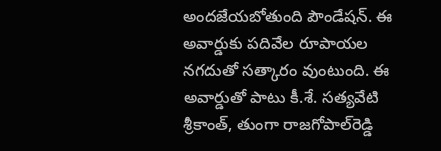అందజేయబోతుంది పౌండేషన్‌. ఈ అవార్డుకు పదివేల రూపాయల నగదుతో సత్కారం వుంటుంది. ఈ అవార్డుతో పాటు కీ.శే. సత్యవేటి శ్రీకాంత్‌, తుంగా రాజగోపాల్‌రెడ్డి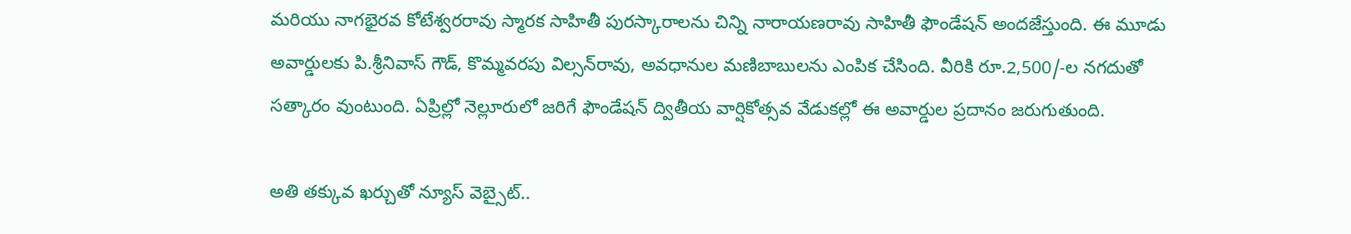మరియు నాగభైరవ కోటేశ్వరరావు స్మారక సాహితీ పురస్కారాలను చిన్ని నారాయణరావు సాహితీ ఫౌండేషన్‌ అందజేస్తుంది. ఈ మూడు అవార్డులకు పి.శ్రీనివాస్‌ గౌడ్‌, కొమ్మవరపు విల్సన్‌రావు, అవధానుల మణిబాబులను ఎంపిక చేసింది. వీరికి రూ.2,500/-ల నగదుతో సత్కారం వుంటుంది. ఏప్రిల్లో నెల్లూరులో జరిగే ఫౌండేషన్‌ ద్వితీయ వార్షికోత్సవ వేడుకల్లో ఈ అవార్డుల ప్రదానం జరుగుతుంది.

అతి తక్కువ ఖర్చుతో న్యూస్ వెబ్సైట్..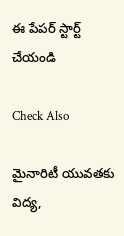ఈ పేపర్ స్టార్ట్ చేయండి

Check Also

మైనారిటీ యువతకు విద్య,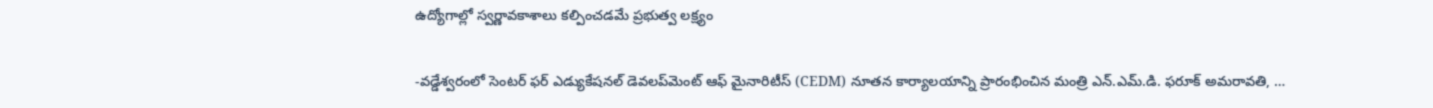ఉద్యోగాల్లో స్వర్ణావకాశాలు కల్పించడమే ప్రభుత్వ లక్ష్యం

-వడ్డేశ్వరంలో సెంటర్ ఫర్ ఎడ్యుకేషనల్ డెవలప్‌మెంట్ ఆఫ్ మైనారిటీస్ (CEDM) నూతన కార్యాలయాన్ని ప్రారంభించిన మంత్రి ఎన్.ఎమ్.డి. ఫరూక్ అమరావతి, …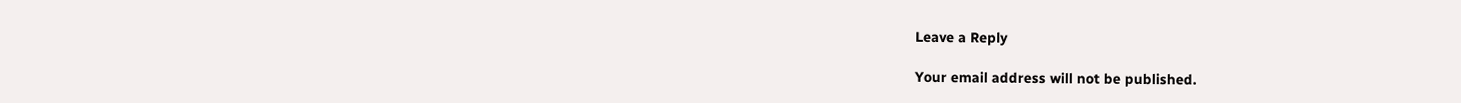Leave a Reply

Your email address will not be published.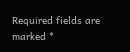Required fields are marked *